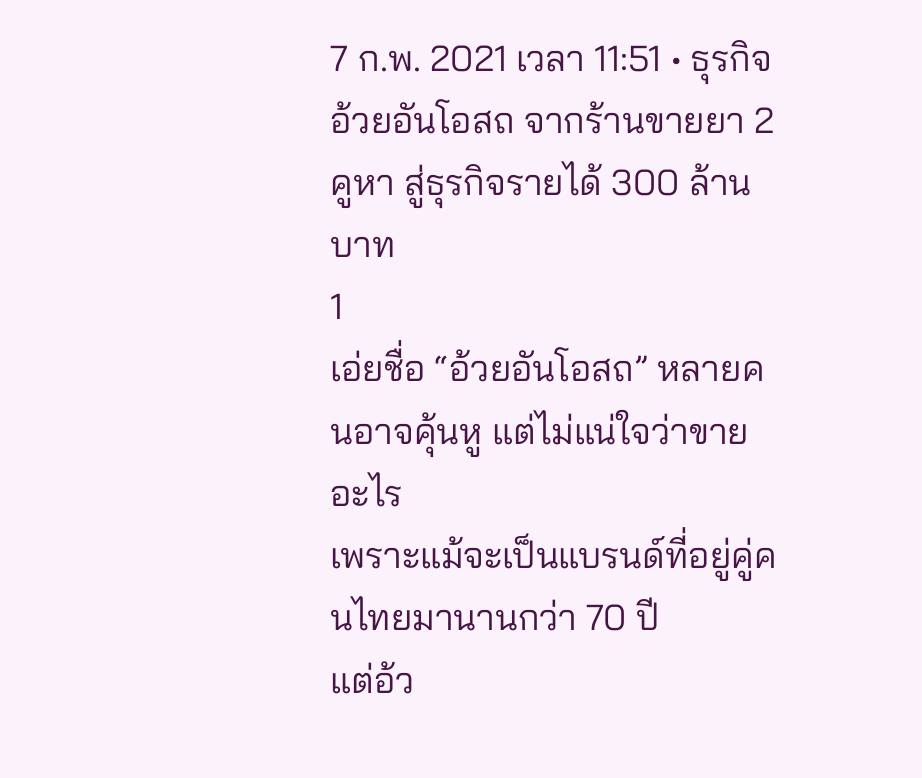7 ก.พ. 2021 เวลา 11:51 • ธุรกิจ
อ้วยอันโอสถ จากร้านขายยา 2 คูหา สู่ธุรกิจรายได้ 300 ล้านบาท
1
เอ่ยชื่อ “อ้วยอันโอสถ” หลายคนอาจคุ้นหู แต่ไม่แน่ใจว่าขายอะไร
เพราะแม้จะเป็นแบรนด์ที่อยู่คู่คนไทยมานานกว่า 70 ปี
แต่อ้ว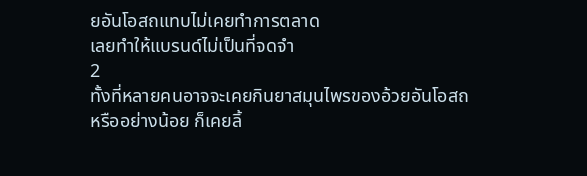ยอันโอสถแทบไม่เคยทำการตลาด
เลยทำให้แบรนด์ไม่เป็นที่จดจำ
2
ทั้งที่หลายคนอาจจะเคยกินยาสมุนไพรของอ้วยอันโอสถ
หรืออย่างน้อย ก็เคยลิ้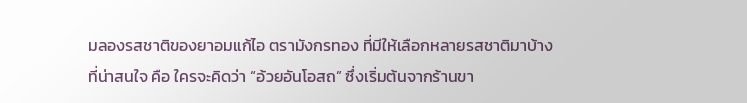มลองรสชาติของยาอมแก้ไอ ตรามังกรทอง ที่มีให้เลือกหลายรสชาติมาบ้าง
ที่น่าสนใจ คือ ใครจะคิดว่า “อ้วยอันโอสถ” ซึ่งเริ่มต้นจากร้านขา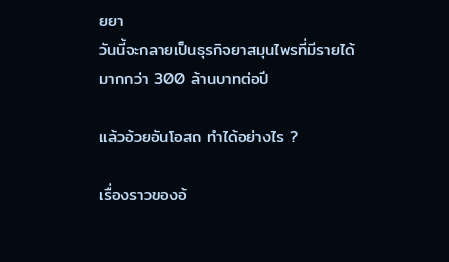ยยา
วันนี้จะกลายเป็นธุรกิจยาสมุนไพรที่มีรายได้มากกว่า 300 ล้านบาทต่อปี

แล้วอ้วยอันโอสถ ทำได้อย่างไร ?

เรื่องราวของอ้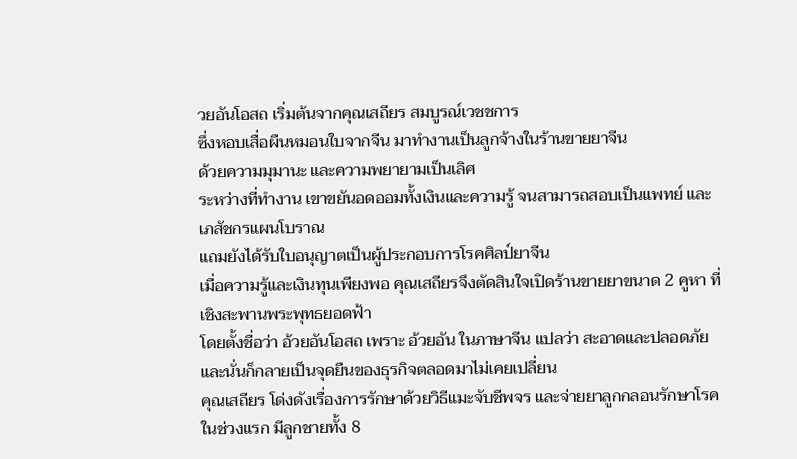วยอันโอสถ เริ่มต้นจากคุณเสถียร สมบูรณ์เวชชการ
ซึ่งหอบเสื่อผืนหมอนใบจากจีน มาทำงานเป็นลูกจ้างในร้านขายยาจีน
ด้วยความมุมานะ และความพยายามเป็นเลิศ
ระหว่างที่ทำงาน เขาขยันอดออมทั้งเงินและความรู้ จนสามารถสอบเป็นแพทย์ และเภสัชกรแผนโบราณ
แถมยังได้รับใบอนุญาตเป็นผู้ประกอบการโรคศิลป์ยาจีน
เมื่อความรู้และเงินทุนเพียงพอ คุณเสถียรจึงตัดสินใจเปิดร้านขายยาขนาด 2 คูหา ที่เชิงสะพานพระพุทธยอดฟ้า
โดยตั้งชื่อว่า อ้วยอันโอสถ เพราะ อ้วยอัน ในภาษาจีน แปลว่า สะอาดและปลอดภัย
และนั่นก็กลายเป็นจุดยืนของธุรกิจตลอดมาไม่เคยเปลี่ยน
คุณเสถียร โด่งดังเรื่องการรักษาด้วยวิธีแมะจับชีพจร และจ่ายยาลูกกลอนรักษาโรค
ในช่วงแรก มีลูกชายทั้ง 8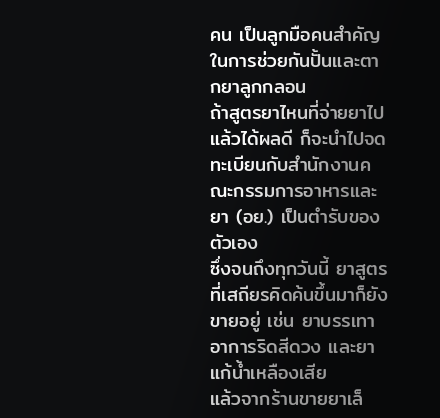คน เป็นลูกมือคนสำคัญ ในการช่วยกันปั้นและตากยาลูกกลอน
ถ้าสูตรยาไหนที่จ่ายยาไปแล้วได้ผลดี ก็จะนำไปจดทะเบียนกับสำนักงานคณะกรรมการอาหารและยา (อย.) เป็นตำรับของตัวเอง
ซึ่งจนถึงทุกวันนี้ ยาสูตรที่เสถียรคิดค้นขึ้นมาก็ยังขายอยู่ เช่น ยาบรรเทาอาการริดสีดวง และยาแก้น้ำเหลืองเสีย
แล้วจากร้านขายยาเล็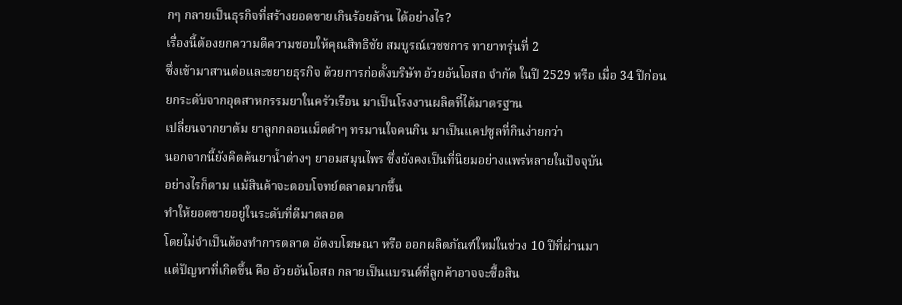กๆ กลายเป็นธุรกิจที่สร้างยอดขายเกินร้อยล้าน ได้อย่างไร?
เรื่องนี้ต้องยกความดีความชอบให้คุณสิทธิชัย สมบูรณ์เวชชการ ทายาทรุ่นที่ 2
ซึ่งเข้ามาสานต่อและขยายธุรกิจ ด้วยการก่อตั้งบริษัท อ้วยอันโอสถ จำกัด ในปี 2529 หรือ เมื่อ 34 ปีก่อน
ยกระดับจากอุตสาหกรรมยาในครัวเรือน มาเป็นโรงงานผลิตที่ได้มาตรฐาน
เปลี่ยนจากยาต้ม ยาลูกกลอนเม็ดดำๆ ทรมานใจคนกิน มาเป็นแคปซูลที่กินง่ายกว่า
นอกจากนี้ยังคิดค้นยาน้ำต่างๆ ยาอมสมุนไพร ซึ่งยังคงเป็นที่นิยมอย่างแพร่หลายในปัจจุบัน
อย่างไรก็ตาม แม้สินค้าจะตอบโจทย์ตลาดมากขึ้น
ทำให้ยอดขายอยู่ในระดับที่ดีมาตลอด
โดยไม่จำเป็นต้องทำการตลาด อัดงบโฆษณา หรือ ออกผลิตภัณฑ์ใหม่ในช่วง 10 ปีที่ผ่านมา
แต่ปัญหาที่เกิดขึ้น คือ อ้วยอันโอสถ กลายเป็นแบรนด์ที่ลูกค้าอาจจะซื้อสิน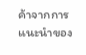ค้าจากการแนะนำของ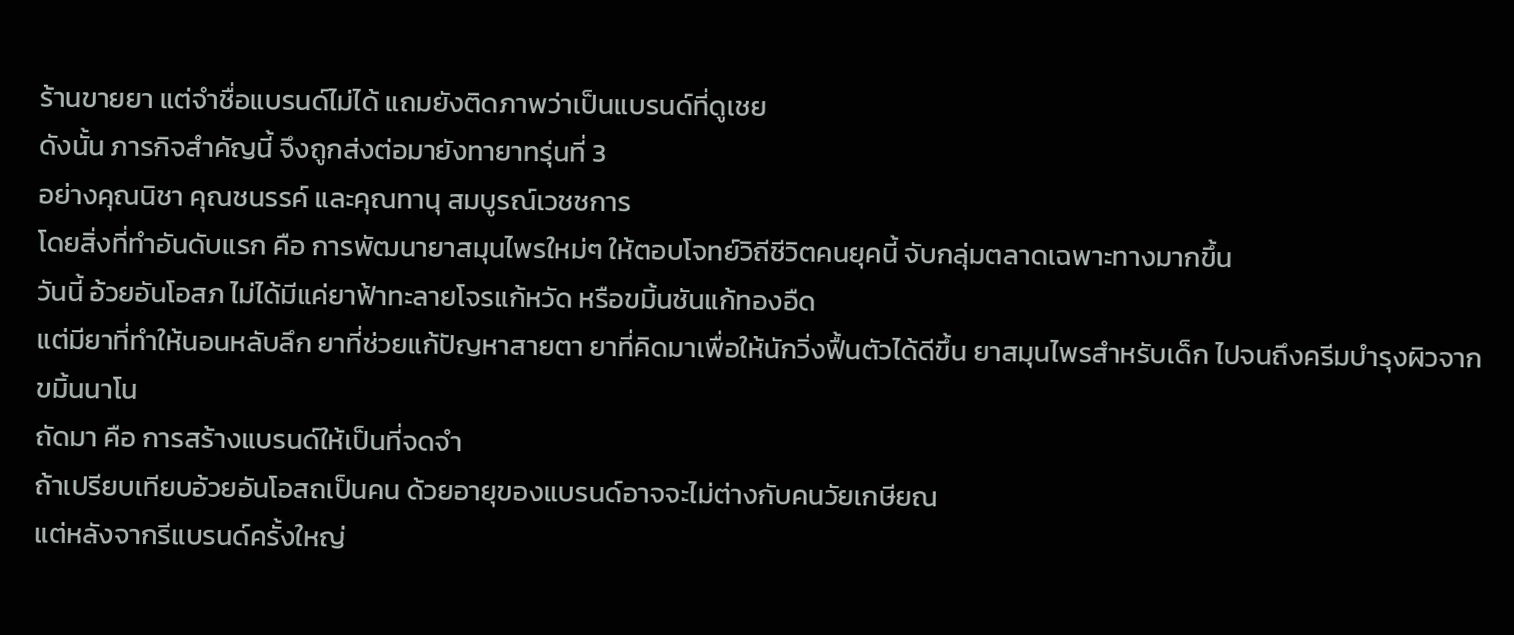ร้านขายยา แต่จำชื่อแบรนด์ไม่ได้ แถมยังติดภาพว่าเป็นแบรนด์ที่ดูเชย
ดังนั้น ภารกิจสำคัญนี้ จึงถูกส่งต่อมายังทายาทรุ่นที่ 3
อย่างคุณนิชา คุณชนรรค์ และคุณทานุ สมบูรณ์เวชชการ
โดยสิ่งที่ทำอันดับแรก คือ การพัฒนายาสมุนไพรใหม่ๆ ให้ตอบโจทย์วิถีชีวิตคนยุคนี้ จับกลุ่มตลาดเฉพาะทางมากขึ้น
วันนี้ อ้วยอันโอสภ ไม่ได้มีแค่ยาฟ้าทะลายโจรแก้หวัด หรือขมิ้นชันแก้ทองอืด
แต่มียาที่ทำให้นอนหลับลึก ยาที่ช่วยแก้ปัญหาสายตา ยาที่คิดมาเพื่อให้นักวิ่งฟื้นตัวได้ดีขึ้น ยาสมุนไพรสำหรับเด็ก ไปจนถึงครีมบำรุงผิวจากขมิ้นนาโน
ถัดมา คือ การสร้างแบรนด์ให้เป็นที่จดจำ
ถ้าเปรียบเทียบอ้วยอันโอสถเป็นคน ด้วยอายุของแบรนด์อาจจะไม่ต่างกับคนวัยเกษียณ
แต่หลังจากรีแบรนด์ครั้งใหญ่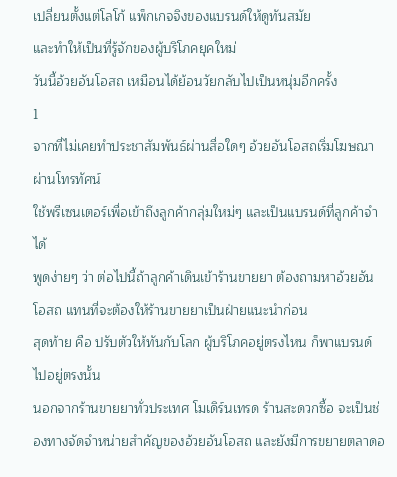เปลี่ยนตั้งแต่โลโก้ แพ็กเกจจิงของแบรนด์ให้ดูทันสมัย
และทำให้เป็นที่รู้จักของผู้บริโภคยุคใหม่
วันนี้อ้วยอันโอสถ เหมือนได้ย้อนวัยกลับไปเป็นหนุ่มอีกครั้ง
1
จากที่ไม่เคยทำประชาสัมพันธ์ผ่านสื่อใดๆ อ้วยอันโอสถเริ่มโฆษณาผ่านโทรทัศน์
ใช้พรีเซนเตอร์เพื่อเข้าถึงลูกค้ากลุ่มใหม่ๆ และเป็นแบรนด์ที่ลูกค้าจำได้
พูดง่ายๆ ว่า ต่อไปนี้ถ้าลูกค้าเดินเข้าร้านขายยา ต้องถามหาอ้วยอันโอสถ แทนที่จะต้องให้ร้านขายยาเป็นฝ่ายแนะนำก่อน
สุดท้าย คือ ปรับตัวให้ทันกับโลก ผู้บริโภคอยู่ตรงไหน ก็พาแบรนด์ไปอยู่ตรงนั้น
นอกจากร้านขายยาทั่วประเทศ โมเดิร์นเทรด ร้านสะดวกซื้อ จะเป็นช่องทางจัดจำหน่ายสำคัญของอ้วยอันโอสถ และยังมีการขยายตลาดอ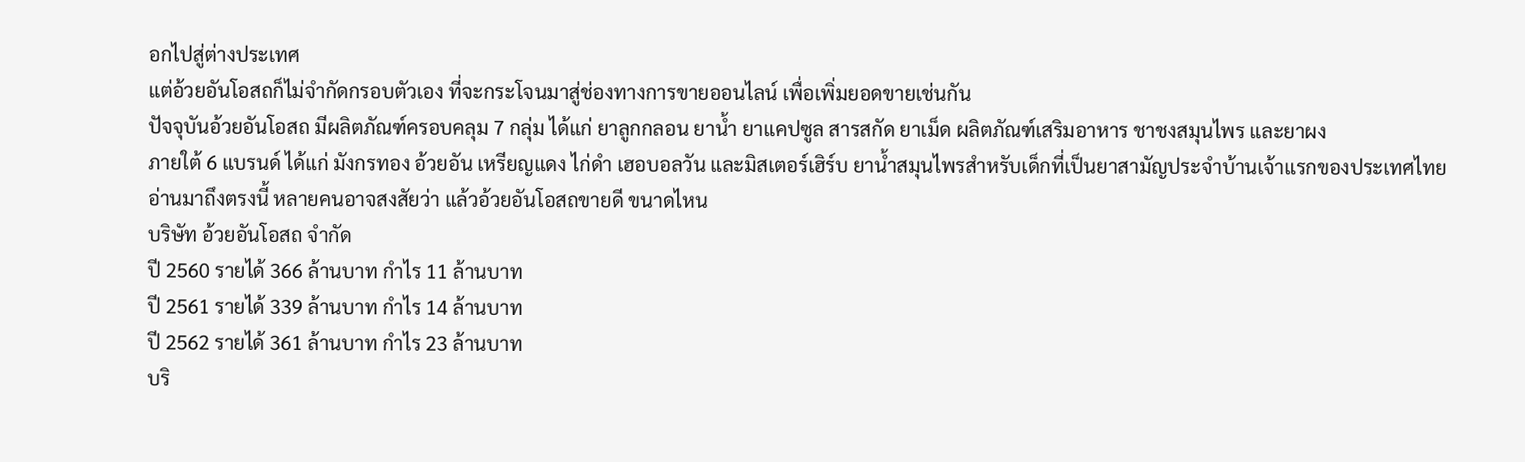อกไปสู่ต่างประเทศ
แต่อ้วยอันโอสถก็ไม่จำกัดกรอบตัวเอง ที่จะกระโจนมาสู่ช่องทางการขายออนไลน์ เพื่อเพิ่มยอดขายเช่นกัน
ปัจจุบันอ้วยอันโอสถ มีผลิตภัณฑ์ครอบคลุม 7 กลุ่ม ได้แก่ ยาลูกกลอน ยาน้ำ ยาแคปซูล สารสกัด ยาเม็ด ผลิตภัณฑ์เสริมอาหาร ชาชงสมุนไพร และยาผง
ภายใต้ 6 แบรนด์ ได้แก่ มังกรทอง อ้วยอัน เหรียญแดง ไก่ดำ เฮอบอลวัน และมิสเตอร์เฮิร์บ ยาน้ำสมุนไพรสำหรับเด็กที่เป็นยาสามัญประจำบ้านเจ้าแรกของประเทศไทย
อ่านมาถึงตรงนี้ หลายคนอาจสงสัยว่า แล้วอ้วยอันโอสถขายดี ขนาดไหน
บริษัท อ้วยอันโอสถ จำกัด
ปี 2560 รายได้ 366 ล้านบาท กำไร 11 ล้านบาท
ปี 2561 รายได้ 339 ล้านบาท กำไร 14 ล้านบาท
ปี 2562 รายได้ 361 ล้านบาท กำไร 23 ล้านบาท
บริ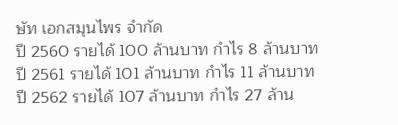ษัท เอกสมุนไพร จำกัด
ปี 2560 รายได้ 100 ล้านบาท กำไร 8 ล้านบาท
ปี 2561 รายได้ 101 ล้านบาท กำไร 11 ล้านบาท
ปี 2562 รายได้ 107 ล้านบาท กำไร 27 ล้าน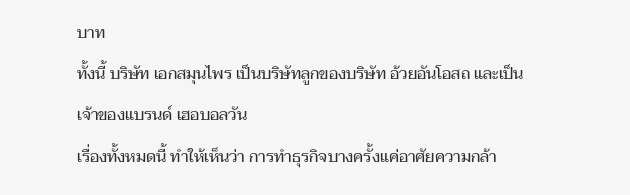บาท
ทั้งนี้ บริษัท เอกสมุนไพร เป็นบริษัทลูกของบริษัท อ้วยอันโอสถ และเป็นเจ้าของแบรนด์ เฮอบอลวัน
เรื่องทั้งหมดนี้ ทำให้เห็นว่า การทำธุรกิจบางครั้งแค่อาศัยความกล้า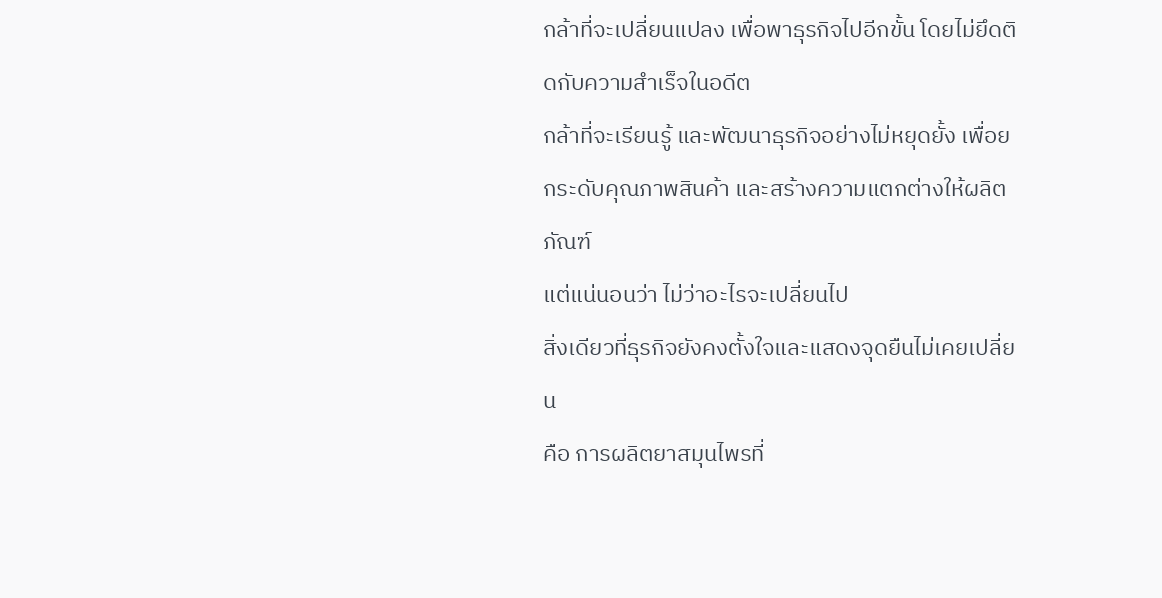กล้าที่จะเปลี่ยนแปลง เพื่อพาธุรกิจไปอีกขั้น โดยไม่ยึดติดกับความสำเร็จในอดีต
กล้าที่จะเรียนรู้ และพัฒนาธุรกิจอย่างไม่หยุดยั้ง เพื่อยกระดับคุณภาพสินค้า และสร้างความแตกต่างให้ผลิตภัณฑ์
แต่แน่นอนว่า ไม่ว่าอะไรจะเปลี่ยนไป
สิ่งเดียวที่ธุรกิจยังคงตั้งใจและแสดงจุดยืนไม่เคยเปลี่ยน
คือ การผลิตยาสมุนไพรที่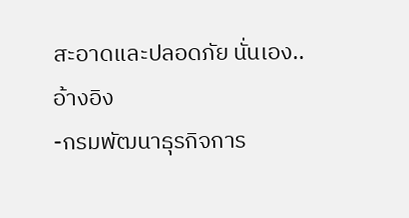สะอาดและปลอดภัย นั่นเอง..
อ้างอิง
-กรมพัฒนาธุรกิจการ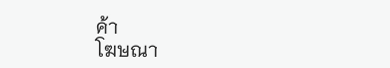ค้า
โฆษณา